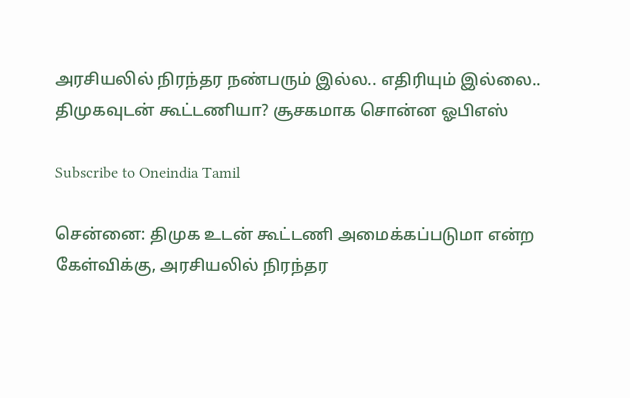அரசியலில் நிரந்தர நண்பரும் இல்ல.. எதிரியும் இல்லை.. திமுகவுடன் கூட்டணியா? சூசகமாக சொன்ன ஓபிஎஸ்

Subscribe to Oneindia Tamil

சென்னை: திமுக உடன் கூட்டணி அமைக்கப்படுமா என்ற கேள்விக்கு, அரசியலில் நிரந்தர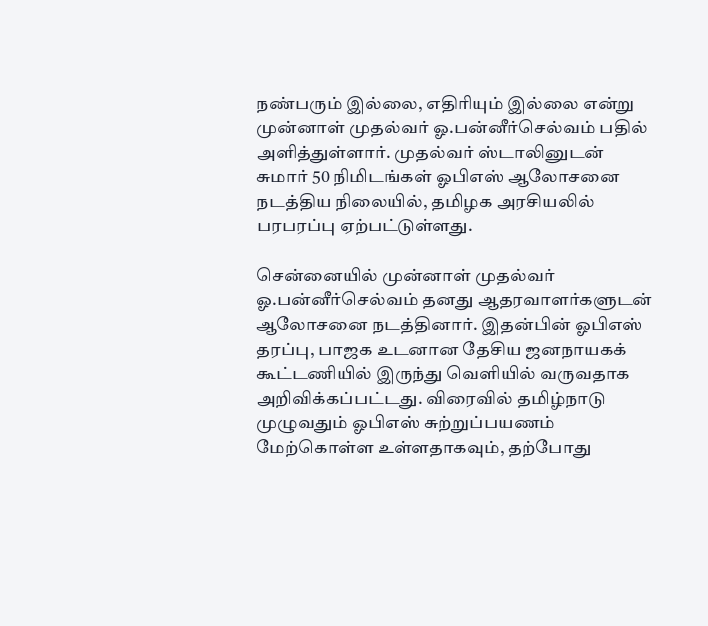நண்பரும் இல்லை, எதிரியும் இல்லை என்று முன்னாள் முதல்வர் ஓ.பன்னீர்செல்வம் பதில் அளித்துள்ளார். முதல்வர் ஸ்டாலினுடன் சுமார் 50 நிமிடங்கள் ஓபிஎஸ் ஆலோசனை நடத்திய நிலையில், தமிழக அரசியலில் பரபரப்பு ஏற்பட்டுள்ளது.

சென்னையில் முன்னாள் முதல்வர் ஓ.பன்னீர்செல்வம் தனது ஆதரவாளர்களுடன் ஆலோசனை நடத்தினார். இதன்பின் ஓபிஎஸ் தரப்பு, பாஜக உடனான தேசிய ஜனநாயகக் கூட்டணியில் இருந்து வெளியில் வருவதாக அறிவிக்கப்பட்டது. விரைவில் தமிழ்நாடு முழுவதும் ஓபிஎஸ் சுற்றுப்பயணம் மேற்கொள்ள உள்ளதாகவும், தற்போது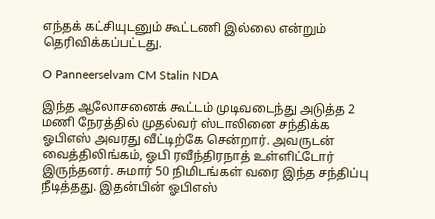எந்தக் கட்சியுடனும் கூட்டணி இல்லை என்றும் தெரிவிக்கப்பட்டது.

O Panneerselvam CM Stalin NDA

இந்த ஆலோசனைக் கூட்டம் முடிவடைந்து அடுத்த 2 மணி நேரத்தில் முதல்வர் ஸ்டாலினை சந்திக்க ஓபிஎஸ் அவரது வீட்டிற்கே சென்றார். அவருடன் வைத்திலிங்கம், ஓபி ரவீந்திரநாத் உள்ளிட்டோர் இருந்தனர். சுமார் 50 நிமிடங்கள் வரை இந்த சந்திப்பு நீடித்தது. இதன்பின் ஓபிஎஸ்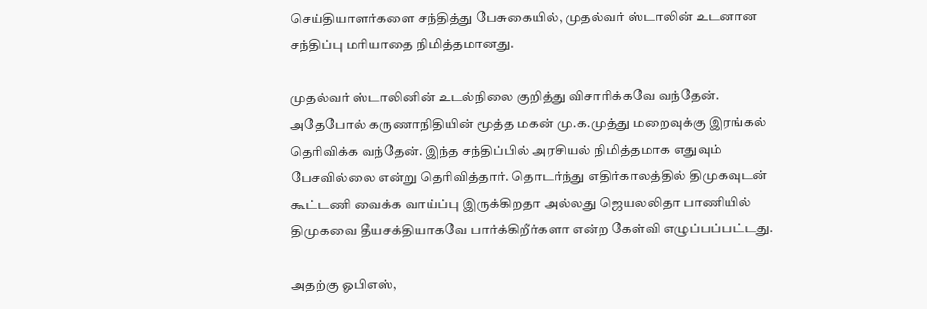செய்தியாளர்களை சந்தித்து பேசுகையில், முதல்வர் ஸ்டாலின் உடனான சந்திப்பு மரியாதை நிமித்தமானது.

முதல்வர் ஸ்டாலினின் உடல்நிலை குறித்து விசாரிக்கவே வந்தேன். அதேபோல் கருணாநிதியின் மூத்த மகன் மு.க.முத்து மறைவுக்கு இரங்கல் தெரிவிக்க வந்தேன். இந்த சந்திப்பில் அரசியல் நிமித்தமாக எதுவும் பேசவில்லை என்று தெரிவித்தார். தொடர்ந்து எதிர்காலத்தில் திமுகவுடன் கூட்டணி வைக்க வாய்ப்பு இருக்கிறதா அல்லது ஜெயலலிதா பாணியில் திமுகவை தீயசக்தியாகவே பார்க்கிறீர்களா என்ற கேள்வி எழுப்பப்பட்டது.

அதற்கு ஓபிஎஸ்,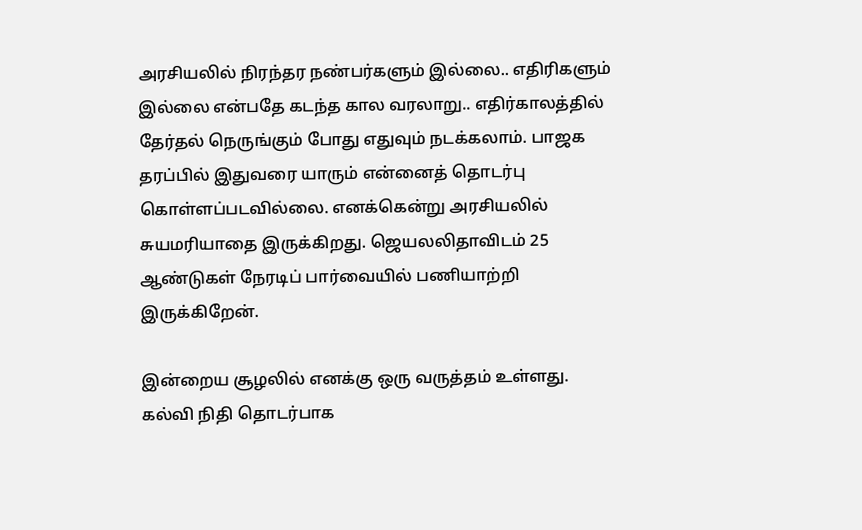அரசியலில் நிரந்தர நண்பர்களும் இல்லை.. எதிரிகளும் இல்லை என்பதே கடந்த கால வரலாறு.. எதிர்காலத்தில் தேர்தல் நெருங்கும் போது எதுவும் நடக்கலாம். பாஜக தரப்பில் இதுவரை யாரும் என்னைத் தொடர்பு கொள்ளப்படவில்லை. எனக்கென்று அரசியலில் சுயமரியாதை இருக்கிறது. ஜெயலலிதாவிடம் 25 ஆண்டுகள் நேரடிப் பார்வையில் பணியாற்றி இருக்கிறேன்.

இன்றைய சூழலில் எனக்கு ஒரு வருத்தம் உள்ளது. கல்வி நிதி தொடர்பாக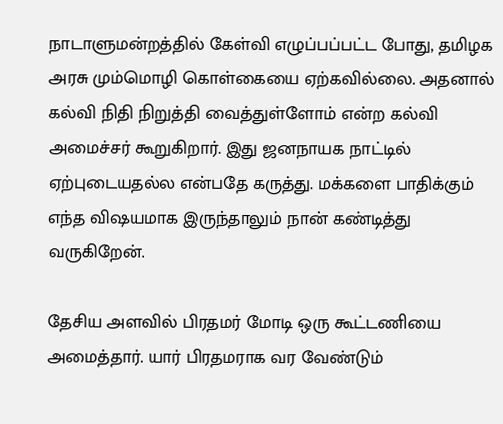நாடாளுமன்றத்தில் கேள்வி எழுப்பப்பட்ட போது, தமிழக அரசு மும்மொழி கொள்கையை ஏற்கவில்லை. அதனால் கல்வி நிதி நிறுத்தி வைத்துள்ளோம் என்ற கல்வி அமைச்சர் கூறுகிறார். இது ஜனநாயக நாட்டில் ஏற்புடையதல்ல என்பதே கருத்து. மக்களை பாதிக்கும் எந்த விஷயமாக இருந்தாலும் நான் கண்டித்து வருகிறேன்.

தேசிய அளவில் பிரதமர் மோடி ஒரு கூட்டணியை அமைத்தார். யார் பிரதமராக வர வேண்டும்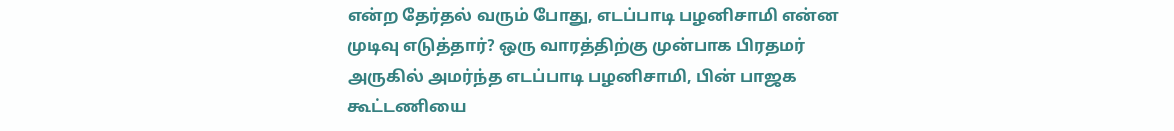என்ற தேர்தல் வரும் போது, எடப்பாடி பழனிசாமி என்ன முடிவு எடுத்தார்? ஒரு வாரத்திற்கு முன்பாக பிரதமர் அருகில் அமர்ந்த எடப்பாடி பழனிசாமி, பின் பாஜக கூட்டணியை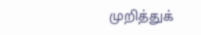முறித்துக்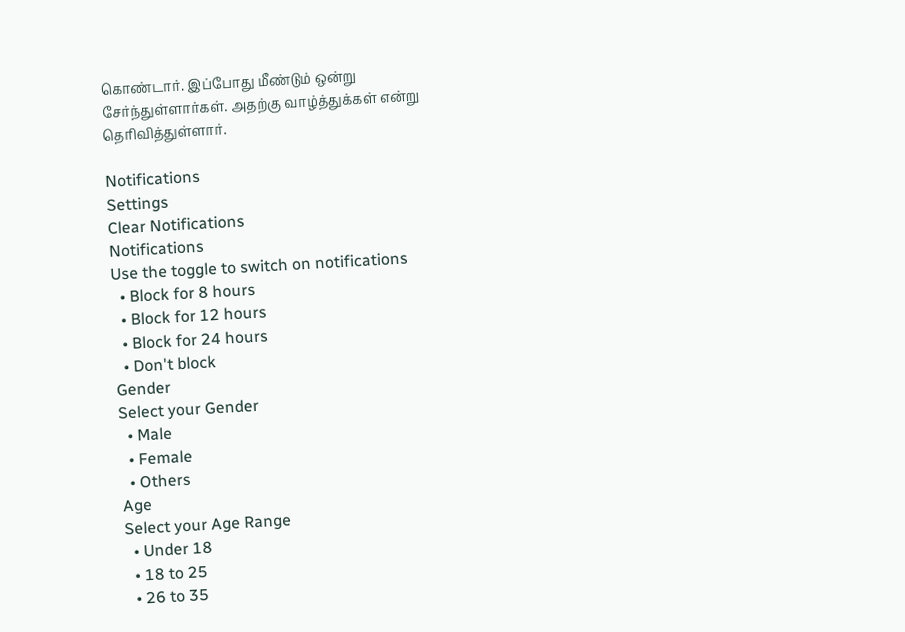கொண்டார். இப்போது மீண்டும் ஒன்று சேர்ந்துள்ளார்கள். அதற்கு வாழ்த்துக்கள் என்று தெரிவித்துள்ளார்.

Notifications
Settings
Clear Notifications
Notifications
Use the toggle to switch on notifications
  • Block for 8 hours
  • Block for 12 hours
  • Block for 24 hours
  • Don't block
Gender
Select your Gender
  • Male
  • Female
  • Others
Age
Select your Age Range
  • Under 18
  • 18 to 25
  • 26 to 35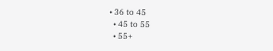• 36 to 45
  • 45 to 55
  • 55+